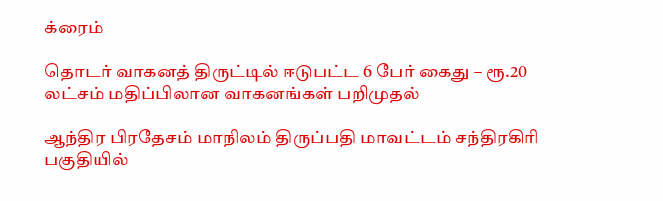க்ரைம்

தொடர் வாகனத் திருட்டில் ஈடுபட்ட 6 பேர் கைது – ரூ.20 லட்சம் மதிப்பிலான வாகனங்கள் பறிமுதல்

ஆந்திர பிரதேசம் மாநிலம் திருப்பதி மாவட்டம் சந்திரகிரி பகுதியில்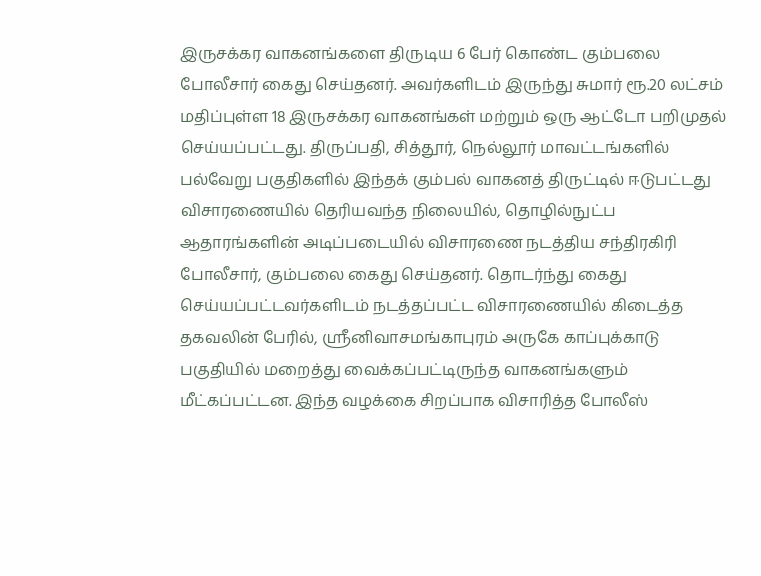இருசக்கர வாகனங்களை திருடிய 6 பேர் கொண்ட கும்பலை போலீசார் கைது செய்தனர். அவர்களிடம் இருந்து சுமார் ரூ.20 லட்சம் மதிப்புள்ள 18 இருசக்கர வாகனங்கள் மற்றும் ஒரு ஆட்டோ பறிமுதல் செய்யப்பட்டது. திருப்பதி, சித்தூர், நெல்லூர் மாவட்டங்களில் பல்வேறு பகுதிகளில் இந்தக் கும்பல் வாகனத் திருட்டில் ஈடுபட்டது விசாரணையில் தெரியவந்த நிலையில், தொழில்நுட்ப ஆதாரங்களின் அடிப்படையில் விசாரணை நடத்திய சந்திரகிரி போலீசார், கும்பலை கைது செய்தனர். தொடர்ந்து கைது செய்யப்பட்டவர்களிடம் நடத்தப்பட்ட விசாரணையில் கிடைத்த தகவலின் பேரில், ஸ்ரீனிவாசமங்காபுரம் அருகே காப்புக்காடு பகுதியில் மறைத்து வைக்கப்பட்டிருந்த வாகனங்களும் மீட்கப்பட்டன. இந்த வழக்கை சிறப்பாக விசாரித்த போலீஸ்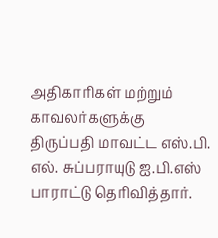அதிகாரிகள் மற்றும் காவலர்களுக்கு திருப்பதி மாவட்ட எஸ்.பி. எல். சுப்பராயுடு ஐ.பி.எஸ் பாராட்டு தெரிவித்தார்.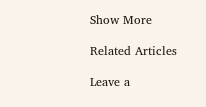Show More

Related Articles

Leave a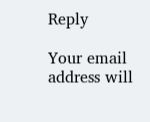Reply

Your email address will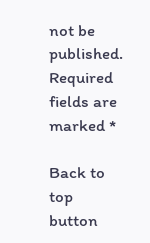not be published. Required fields are marked *

Back to top button